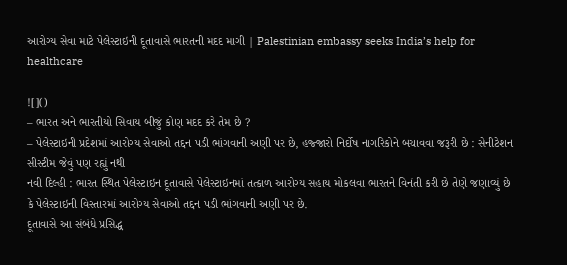આરોગ્ય સેવા માટે પેલેસ્ટાઇની દૂતાવાસે ભારતની મદદ માગી | Palestinian embassy seeks India’s help for healthcare

![]()
– ભારત અને ભારતીયો સિવાય બીજું કોણ મદદ કરે તેમ છે ?
– પેલેસ્ટાઇની પ્રદેશમાં આરોગ્ય સેવાઓ તદ્દન પડી ભાંગવાની અણી પર છે, હજ્જારો નિર્દોષ નાગરિકોને બચાવવા જરૂરી છે : સેનીટેશન સીસ્ટીમ જેવું પણ રહ્યું નથી
નવી દિલ્હી : ભારત સ્થિત પેલેસ્ટાઇન દૂતાવાસે પેલેસ્ટાઇનમાં તત્કાળ આરોગ્ય સહાય મોકલવા ભારતને વિનંતી કરી છે તેણે જણાવ્યું છે કે પેલેસ્ટાઇની વિસ્તારમાં આરોગ્ય સેવાઓ તદ્દન પડી ભાંગવાની અણી પર છે.
દૂતાવાસે આ સંબંધે પ્રસિદ્ધ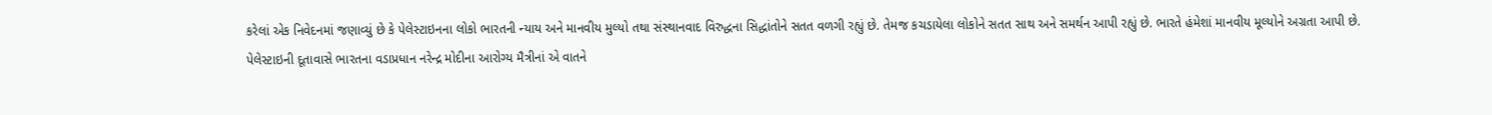કરેલાં એક નિવેદનમાં જણાવ્યું છે કે પેલેસ્ટાઇનના લોકો ભારતની ન્યાય અને માનવીય મુલ્યો તથા સંસ્થાનવાદ વિરુદ્ધના સિદ્ધાંતોને સતત વળગી રહ્યું છે. તેમજ કચડાયેલા લોકોને સતત સાથ અને સમર્થન આપી રહ્યું છે. ભારતે હંમેશાં માનવીય મૂલ્યોને અગ્રતા આપી છે.
પેલેસ્ટાઇની દૂતાવાસે ભારતના વડાપ્રધાન નરેન્દ્ર મોદીના આરોગ્ય મૈત્રીનાં એ વાતને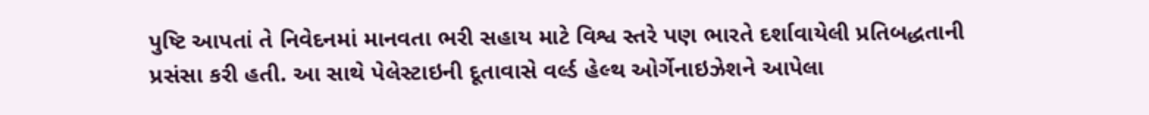પુષ્ટિ આપતાં તે નિવેદનમાં માનવતા ભરી સહાય માટે વિશ્વ સ્તરે પણ ભારતે દર્શાવાયેલી પ્રતિબદ્ધતાની પ્રસંસા કરી હતી. આ સાથે પેલેસ્ટાઇની દૂતાવાસે વર્લ્ડ હેલ્થ ઓર્ગેનાઇઝેશને આપેલા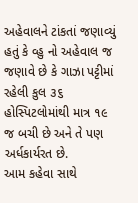અહેવાલને ટાંકતાં જણાવ્યું હતું કે વ્હુ નો અહેવાલ જ જણાવે છે કે ગાઝા પટ્ટીમાં રહેલી કુલ ૩૬ હોસ્પિટલોમાંથી માત્ર ૧૯ જ બચી છે અને તે પણ અર્ધકાર્યરત છે.
આમ કહેવા સાથે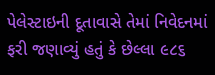પેલેસ્ટાઇની દૂતાવાસે તેમાં નિવેદનમાં ફરી જણાવ્યું હતું કે છેલ્લા ૯૮૬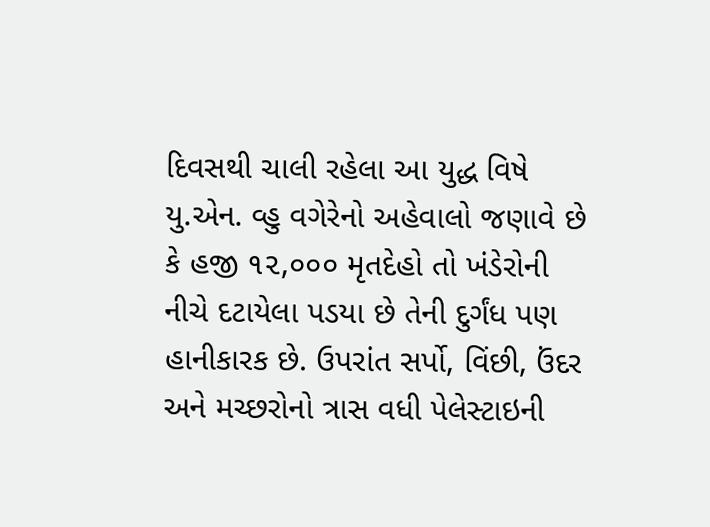દિવસથી ચાલી રહેલા આ યુદ્ધ વિષે યુ.એન. વ્હુ વગેરેનો અહેવાલો જણાવે છે કે હજી ૧૨,૦૦૦ મૃતદેહો તો ખંડેરોની નીચે દટાયેલા પડયા છે તેની દુર્ગંધ પણ હાનીકારક છે. ઉપરાંત સર્પો, વિંછી, ઉંદર અને મચ્છરોનો ત્રાસ વધી પેલેસ્ટાઇની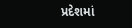પ્રદેશમાં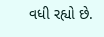વધી રહ્યો છે.